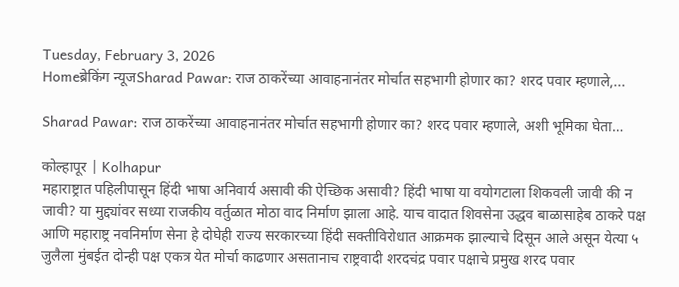Tuesday, February 3, 2026
Homeब्रेकिंग न्यूजSharad Pawar: राज ठाकरेंच्या आवाहनानंतर मोर्चात सहभागी होणार का? शरद पवार म्हणाले,...

Sharad Pawar: राज ठाकरेंच्या आवाहनानंतर मोर्चात सहभागी होणार का? शरद पवार म्हणाले, अशी भूमिका घेता…

कोल्हापूर | Kolhapur
महाराष्ट्रात पहिलीपासून हिंदी भाषा अनिवार्य असावी की ऐच्छिक असावी? हिंदी भाषा या वयोगटाला शिकवली जावी की न जावी? या मुद्द्यांवर सध्या राजकीय वर्तुळात मोठा वाद निर्माण झाला आहे. याच वादात शिवसेना उद्धव बाळासाहेब ठाकरे पक्ष आणि महाराष्ट्र नवनिर्माण सेना हे दोघेही राज्य सरकारच्या हिंदी सक्तीविरोधात आक्रमक झाल्याचे दिसून आले असून येत्या ५ जुलैला मुंबईत दोन्ही पक्ष एकत्र येत मोर्चा काढणार असतानाच राष्ट्रवादी शरदचंद्र पवार पक्षाचे प्रमुख शरद पवार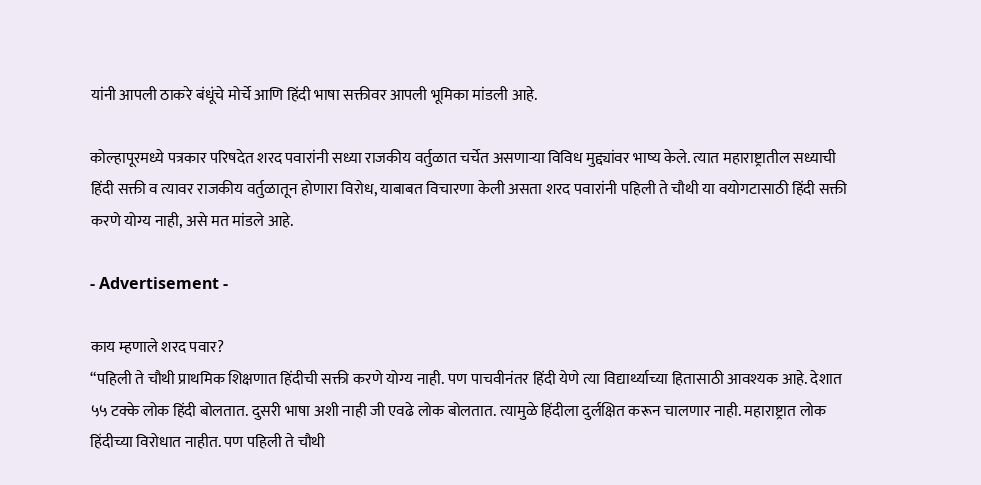यांनी आपली ठाकरे बंधूंचे मोर्चे आणि हिंदी भाषा सक्तीवर आपली भूमिका मांडली आहे.

कोल्हापूरमध्ये पत्रकार परिषदेत शरद पवारांनी सध्या राजकीय वर्तुळात चर्चेत असणाऱ्या विविध मुद्द्यांवर भाष्य केले. त्यात महाराष्ट्रातील सध्याची हिंदी सक्ती व त्यावर राजकीय वर्तुळातून होणारा विरोध, याबाबत विचारणा केली असता शरद पवारांनी पहिली ते चौथी या वयोगटासाठी हिंदी सक्ती करणे योग्य नाही, असे मत मांडले आहे.

- Advertisement -

काय म्हणाले शरद पवार?
“पहिली ते चौथी प्राथमिक शिक्षणात हिंदीची सक्ती करणे योग्य नाही. पण पाचवीनंतर हिंदी येणे त्या विद्यार्थ्याच्या हितासाठी आवश्यक आहे. देशात ५५ टक्के लोक हिंदी बोलतात. दुसरी भाषा अशी नाही जी एवढे लोक बोलतात. त्यामुळे हिंदीला दुर्लक्षित करून चालणार नाही. महाराष्ट्रात लोक हिंदीच्या विरोधात नाहीत. पण पहिली ते चौथी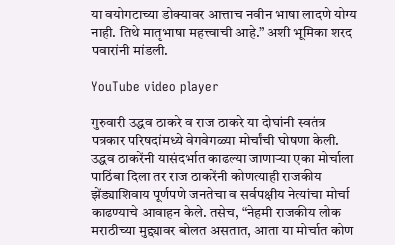या वयोगटाच्या डोक्यावर आत्ताच नवीन भाषा लादणे योग्य नाही. तिथे मातृभाषा महत्त्वाची आहे.” अशी भूमिका शरद पवारांनी मांडली.

YouTube video player

गुरुवारी उद्धव ठाकरे व राज ठाकरे या दोघांनी स्वतंत्र पत्रकार परिषदांमध्ये वेगवेगळ्या मोर्चांची घोषणा केली. उद्धव ठाकरेंनी यासंदर्भात काढल्या जाणाऱ्या एका मोर्चाला पाठिंबा दिला तर राज ठाकरेंनी कोणत्याही राजकीय झेंड्याशिवाय पूर्णपणे जनतेचा व सर्वपक्षीय नेत्यांचा मोर्चा काढण्याचे आवाहन केले. तसेच, “नेहमी राजकीय लोक मराठीच्या मुद्द्यावर बोलत असतात, आता या मोर्चात कोण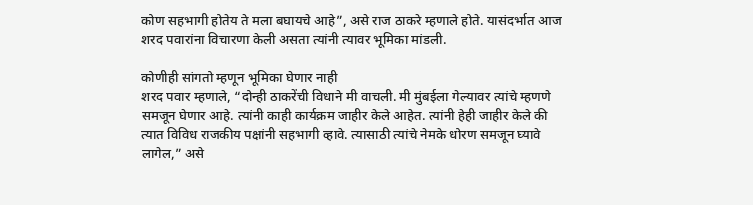कोण सहभागी होतेय ते मला बघायचे आहे”, असे राज ठाकरे म्हणाले होते. यासंदर्भात आज शरद पवारांना विचारणा केली असता त्यांनी त्यावर भूमिका मांडली.

कोणीही सांगतो म्हणून भूमिका घेणार नाही
शरद पवार म्हणाले, “दोन्ही ठाकरेंची विधाने मी वाचली. मी मुंबईला गेल्यावर त्यांचे म्हणणे समजून घेणार आहे. त्यांनी काही कार्यक्रम जाहीर केले आहेत. त्यांनी हेही जाहीर केले की त्यात विविध राजकीय पक्षांनी सहभागी व्हावे. त्यासाठी त्यांचे नेमके धोरण समजून घ्यावे लागेल,” असे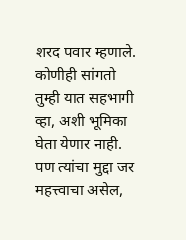शरद पवार म्हणाले. कोणीही सांगतो तुम्ही यात सहभागी व्हा, अशी भूमिका घेता येणार नाही. पण त्यांचा मुद्दा जर महत्त्वाचा असेल,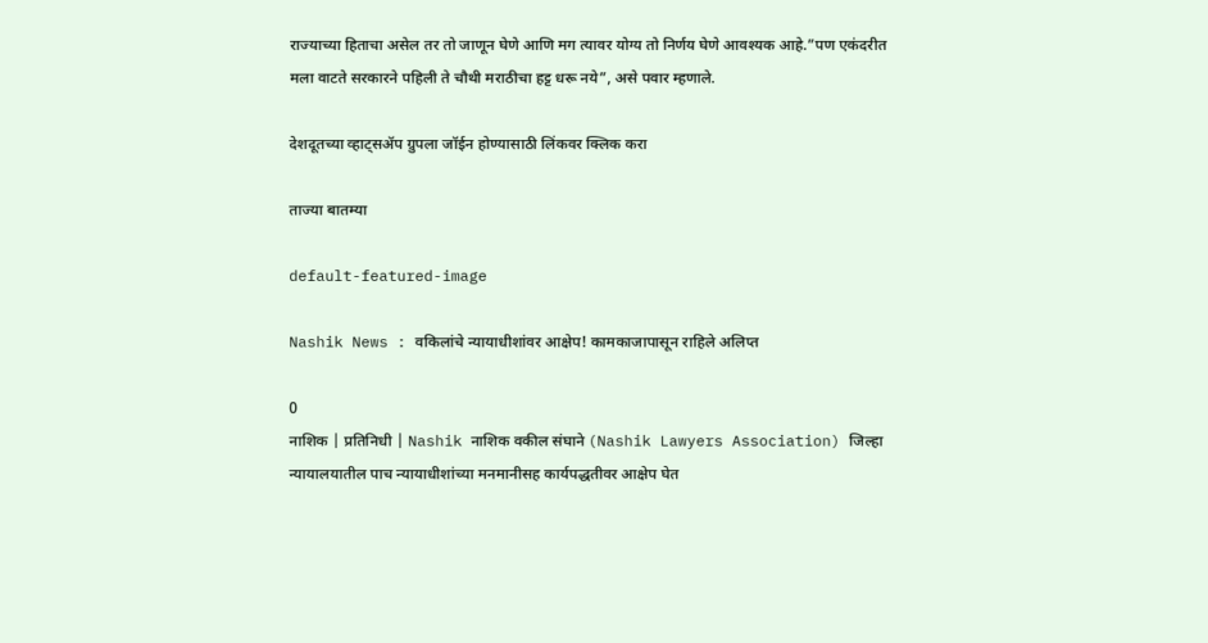राज्याच्या हिताचा असेल तर तो जाणून घेणे आणि मग त्यावर योग्य तो निर्णय घेणे आवश्यक आहे.”पण एकंदरीत मला वाटते सरकारने पहिली ते चौथी मराठीचा हट्ट धरू नये”, असे पवार म्हणाले.

देशदूतच्या व्हाट्सॲप ग्रुपला जॉईन होण्यासाठी लिंकवर क्लिक करा

ताज्या बातम्या

default-featured-image

Nashik News : वकिलांचे न्यायाधीशांवर आक्षेप! कामकाजापासून राहिले अलिप्त

0
नाशिक | प्रतिनिधी | Nashik नाशिक वकील संघाने (Nashik Lawyers Association) जिल्हा न्यायालयातील पाच न्यायाधीशांच्या मनमानीसह कार्यपद्धतीवर आक्षेप घेत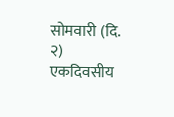सोमवारी (दि. २) एकदिवसीय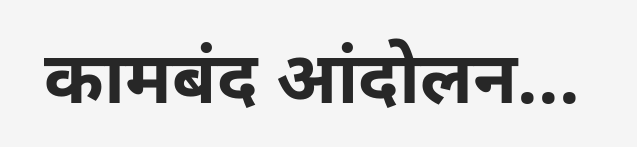कामबंद आंदोलन...